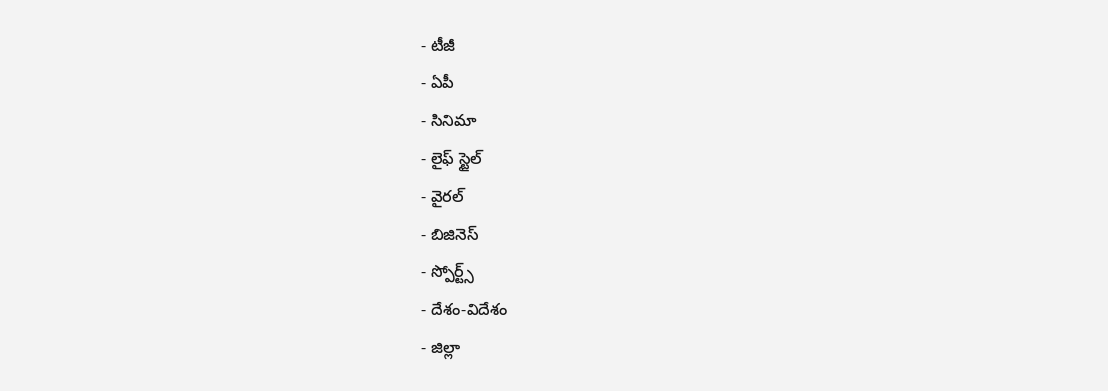- టీజీ
- ఏపీ
- సినిమా
- లైఫ్ స్టైల్
- వైరల్
- బిజినెస్
- స్పోర్ట్స్
- దేశం-విదేశం
- జిల్లా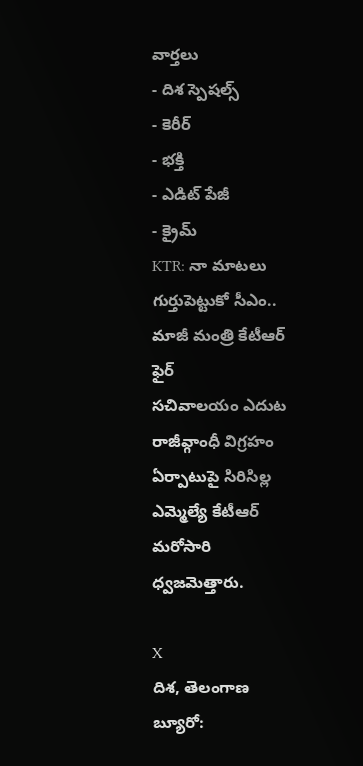వార్తలు
- దిశ స్పెషల్స్
- కెరీర్
- భక్తి
- ఎడిట్ పేజీ
- క్రైమ్
KTR: నా మాటలు గుర్తుపెట్టుకో సీఎం.. మాజీ మంత్రి కేటీఆర్ ఫైర్
సచివాలయం ఎదుట రాజీవ్గాంధీ విగ్రహం ఏర్పాటుపై సిరిసిల్ల ఎమ్మెల్యే కేటీఆర్ మరోసారి ధ్వజమెత్తారు.

X
దిశ, తెలంగాణ బ్యూరో: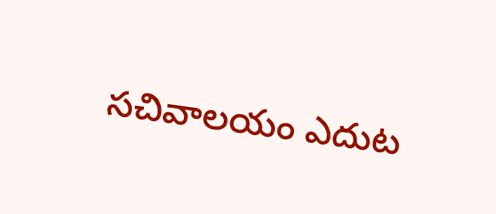సచివాలయం ఎదుట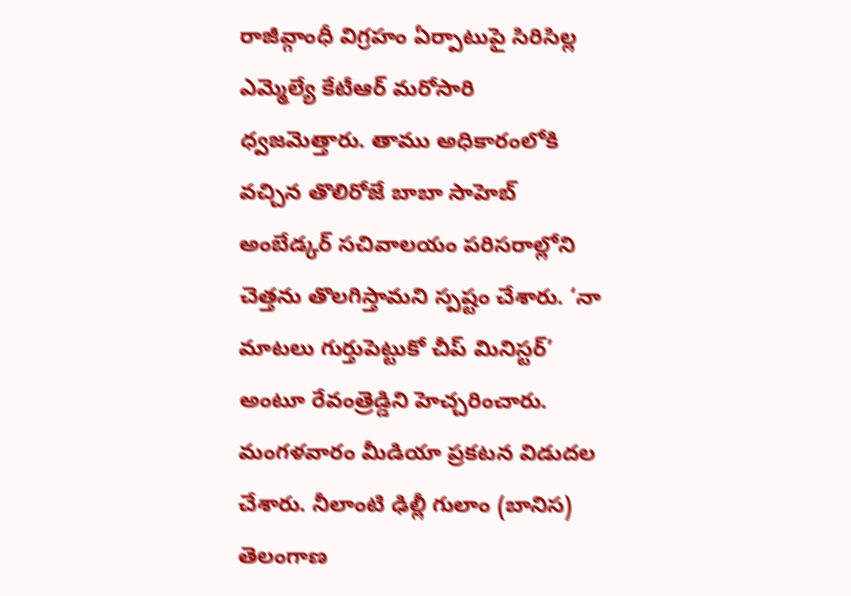రాజీవ్గాంధీ విగ్రహం ఏర్పాటుపై సిరిసిల్ల ఎమ్మెల్యే కేటీఆర్ మరోసారి ధ్వజమెత్తారు. తాము అధికారంలోకి వచ్చిన తొలిరోజే బాబా సాహెబ్ అంబేడ్కర్ సచివాలయం పరిసరాల్లోని చెత్తను తొలగిస్తామని స్పష్టం చేశారు. ‘నా మాటలు గుర్తుపెట్టుకో చీప్ మినిస్టర్’ అంటూ రేవంత్రెడ్డిని హెచ్చరించారు. మంగళవారం మీడియా ప్రకటన విడుదల చేశారు. నీలాంటి ఢిల్లీ గులాం (బానిస) తెలంగాణ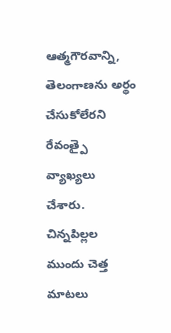ఆత్మగౌరవాన్ని, తెలంగాణను అర్థం చేసుకోలేరని రేవంత్పై వ్యాఖ్యలు చేశారు. చిన్నపిల్లల ముందు చెత్త మాటలు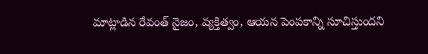మాట్లాడిన రేవంత్ నైజం, వ్యక్తిత్వం, ఆయన పెంపకాన్ని సూచిస్తుందని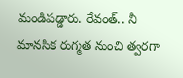మండిపడ్డారు. రేవంత్.. నీ మానసిక రుగ్మత నుంచి త్వరగా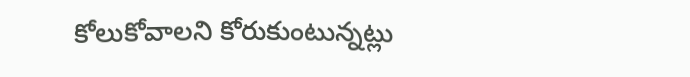కోలుకోవాలని కోరుకుంటున్నట్లు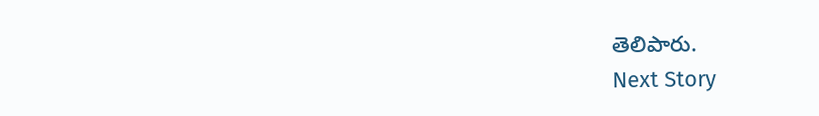తెలిపారు.
Next Story